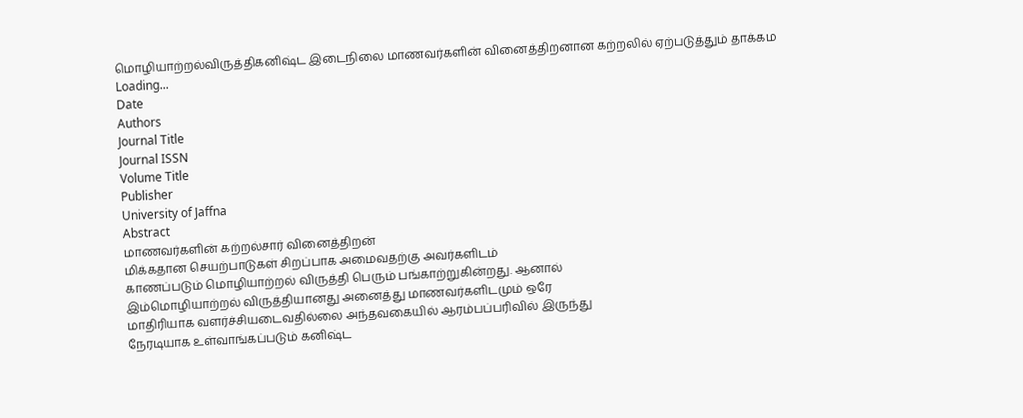மொழியாற்றல்விருத்திகனிஷ்ட இடைநிலை மாணவர்களின் வினைத்திறனான கற்றலில் ஏற்படுத்தும் தாக்கம
Loading...
Date
Authors
Journal Title
Journal ISSN
Volume Title
Publisher
University of Jaffna
Abstract
மாணவர்களின் கற்றல்சார் வினைத்திறன்
மிக்கதான செயற்பாடுகள் சிறப்பாக அமைவதற்கு அவர்களிடம்
காணப்படும் மொழியாற்றல் விருத்தி பெரும் பங்காற்றுகின்றது. ஆனால்
இம்மொழியாற்றல் விருத்தியானது அனைத்து மாணவர்களிடமும் ஒரே
மாதிரியாக வளர்ச்சியடைவதில்லை அந்தவகையில் ஆரம்பப்பரிவில் இருந்து
நேரடியாக உள்வாங்கப்படும் கனிஷ்ட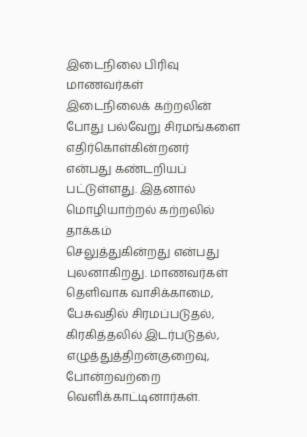இடைநிலை பிரிவு மாணவர்கள்
இடைநிலைக் கற்றலின் போது பல்வேறு சிரமங்களை எதிர்கொள்கின்றனர்
என்பது கண்டறியப் பட்டுள்ளது. இதனால் மொழியாற்றல் கற்றலில் தாக்கம்
செலுத்துகின்றது என்பது புலனாகிறது. மாணவர்கள் தெளிவாக வாசிக்காமை,
பேசுவதில் சிரமப்படுதல், கிரகித்தலில் இடர்படுதல், எழுத்துத்திறன்குறைவு,
போன்றவற்றை வெளிக்காட்டினார்கள்.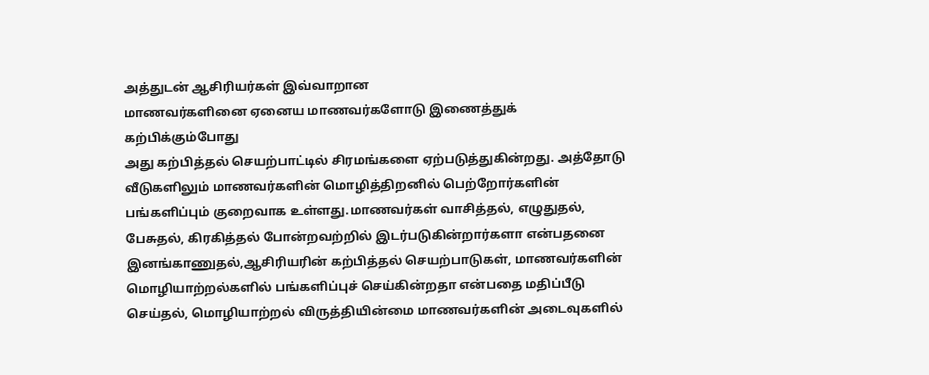அத்துடன் ஆசிரியர்கள் இவ்வாறான
மாணவர்களினை ஏனைய மாணவர்களோடு இணைத்துக் கற்பிக்கும்போது
அது கற்பித்தல் செயற்பாட்டில் சிரமங்களை ஏற்படுத்துகின்றது. அத்தோடு
வீடுகளிலும் மாணவர்களின் மொழித்திறனில் பெற்றோர்களின்
பங்களிப்பும் குறைவாக உள்ளது.மாணவர்கள் வாசித்தல், எழுதுதல்,
பேசுதல், கிரகித்தல் போன்றவற்றில் இடர்படுகின்றார்களா என்பதனை
இனங்காணுதல்,ஆசிரியரின் கற்பித்தல் செயற்பாடுகள், மாணவர்களின்
மொழியாற்றல்களில் பங்களிப்புச் செய்கின்றதா என்பதை மதிப்பீடு
செய்தல், மொழியாற்றல் விருத்தியின்மை மாணவர்களின் அடைவுகளில்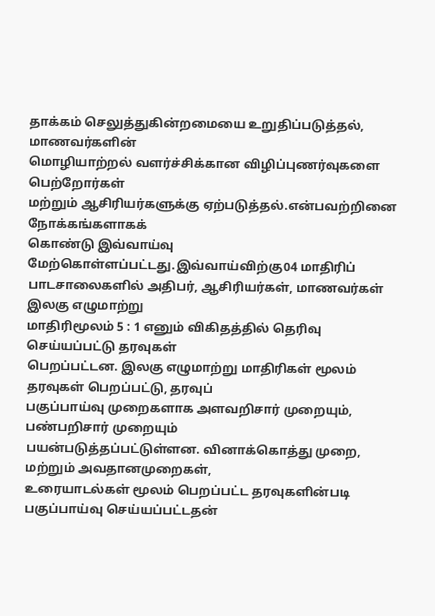தாக்கம் செலுத்துகின்றமையை உறுதிப்படுத்தல், மாணவர்களின்
மொழியாற்றல் வளர்ச்சிக்கான விழிப்புணர்வுகளை பெற்றோர்கள்
மற்றும் ஆசிரியர்களுக்கு ஏற்படுத்தல்.என்பவற்றினை நோக்கங்களாகக்
கொண்டு இவ்வாய்வு மேற்கொள்ளப்பட்டது.இவ்வாய்விற்கு04 மாதிரிப்
பாடசாலைகளில் அதிபர், ஆசிரியர்கள், மாணவர்கள் இலகு எழுமாற்று
மாதிரிமூலம் 5 : 1 எனும் விகிதத்தில் தெரிவு செய்யப்பட்டு தரவுகள்
பெறப்பட்டன. இலகு எழுமாற்று மாதிரிகள் மூலம் தரவுகள் பெறப்பட்டு, தரவுப்
பகுப்பாய்வு முறைகளாக அளவறிசார் முறையும், பண்பறிசார் முறையும்
பயன்படுத்தப்பட்டுள்ளன. வினாக்கொத்து முறை, மற்றும் அவதானமுறைகள்,
உரையாடல்கள் மூலம் பெறப்பட்ட தரவுகளின்படி பகுப்பாய்வு செய்யப்பட்டதன்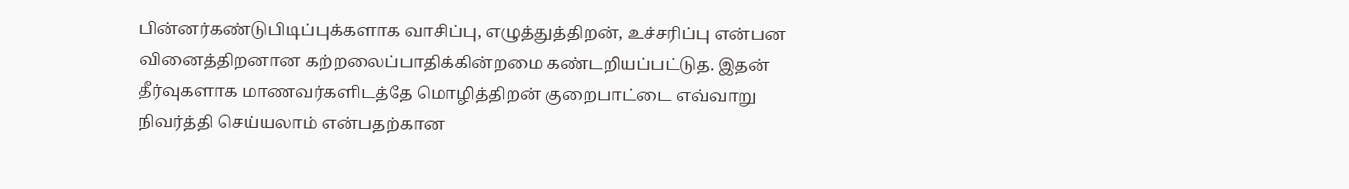பின்னர்கண்டுபிடிப்புக்களாக வாசிப்பு, எழுத்துத்திறன், உச்சரிப்பு என்பன
வினைத்திறனான கற்றலைப்பாதிக்கின்றமை கண்டறியப்பட்டுத. இதன்
தீர்வுகளாக மாணவர்களிடத்தே மொழித்திறன் குறைபாட்டை எவ்வாறு
நிவர்த்தி செய்யலாம் என்பதற்கான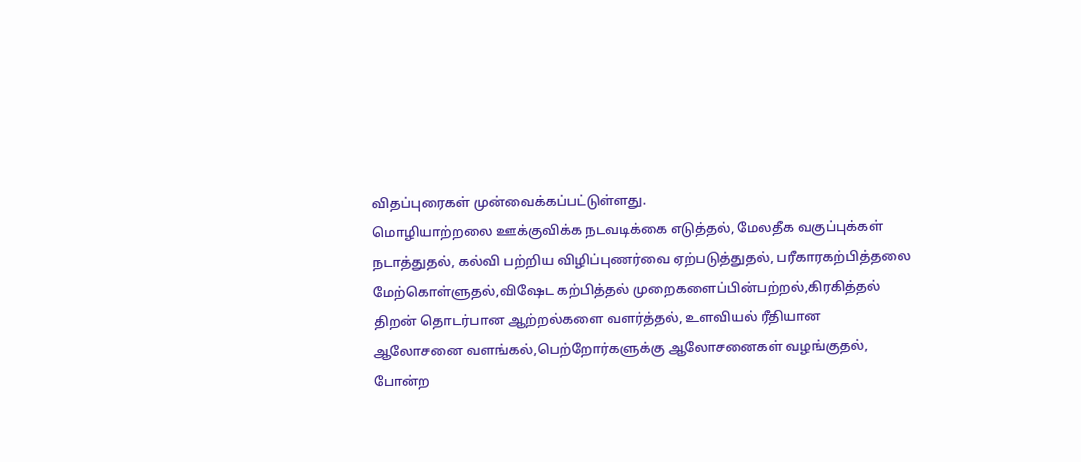விதப்புரைகள் முன்வைக்கப்பட்டுள்ளது.
மொழியாற்றலை ஊக்குவிக்க நடவடிக்கை எடுத்தல், மேலதீக வகுப்புக்கள்
நடாத்துதல், கல்வி பற்றிய விழிப்புணர்வை ஏற்படுத்துதல், பரீகாரகற்பித்தலை
மேற்கொள்ளுதல்,விஷேட கற்பித்தல் முறைகளைப்பின்பற்றல்,கிரகித்தல்
திறன் தொடர்பான ஆற்றல்களை வளர்த்தல், உளவியல் ரீதியான
ஆலோசனை வளங்கல்,பெற்றோர்களுக்கு ஆலோசனைகள் வழங்குதல்,
போன்ற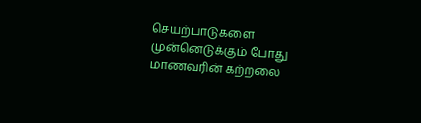செயற்பாடுகளை முன்னெடுக்கும் போது மாணவரின் கற்றலை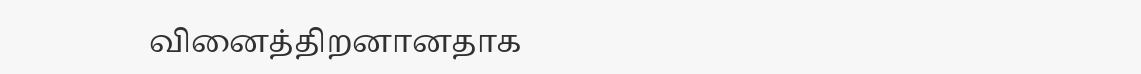வினைத்திறனானதாக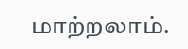மாற்றலாம்.